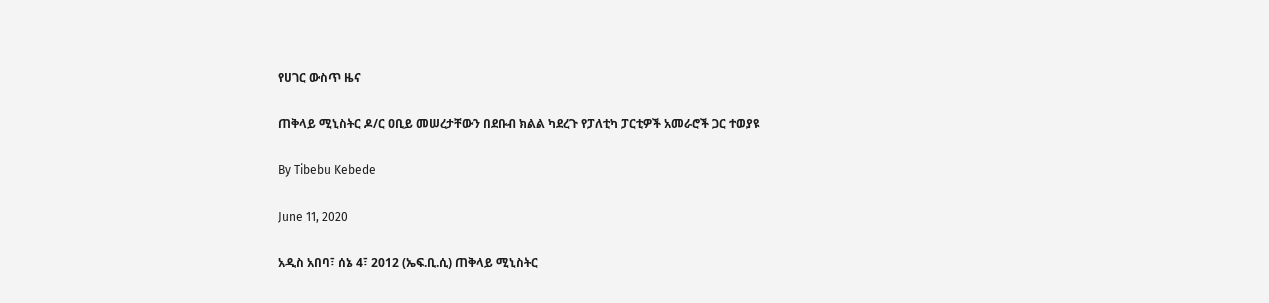የሀገር ውስጥ ዜና

ጠቅላይ ሚኒስትር ዶ/ር ዐቢይ መሠረታቸውን በደቡብ ክልል ካደረጉ የፓለቲካ ፓርቲዎች አመራሮች ጋር ተወያዩ

By Tibebu Kebede

June 11, 2020

አዲስ አበባ፣ ሰኔ 4፣ 2012 (ኤፍ.ቢ.ሲ) ጠቅላይ ሚኒስትር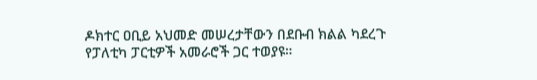ዶክተር ዐቢይ አህመድ መሠረታቸውን በደቡብ ክልል ካደረጉ የፓለቲካ ፓርቲዎች አመራሮች ጋር ተወያዩ።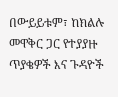በውይይቱም፣ ከክልሉ መዋቅር ጋር የተያያዙ ጥያቄዎች እና ጉዳዮች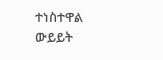ተነስተዋል ውይይት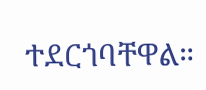ተደርጎባቸዋል።